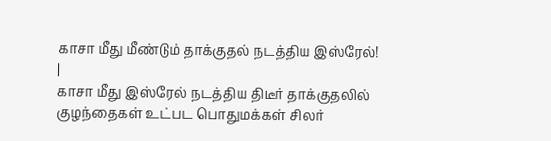காசா மீது மீண்டும் தாக்குதல் நடத்திய இஸ்ரேல்!
|
காசா மீது இஸ்ரேல் நடத்திய திடீர் தாக்குதலில் குழந்தைகள் உட்பட பொதுமக்கள் சிலர்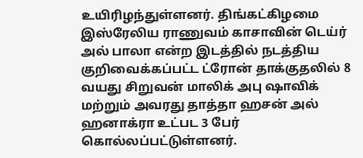உயிரிழந்துள்ளனர். திங்கட்கிழமை இஸ்ரேலிய ராணுவம் காசாவின் டெய்ர் அல் பாலா என்ற இடத்தில் நடத்திய குறிவைக்கப்பட்ட ட்ரோன் தாக்குதலில் 8 வயது சிறுவன் மாலிக் அபு ஷாவிக் மற்றும் அவரது தாத்தா ஹசன் அல் ஹனாக்ரா உட்பட 3 பேர் கொல்லப்பட்டுள்ளனர்.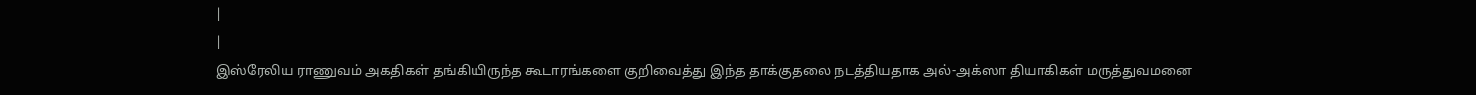|
|
இஸ்ரேலிய ராணுவம் அகதிகள் தங்கியிருந்த கூடாரங்களை குறிவைத்து இந்த தாக்குதலை நடத்தியதாக அல்-அக்ஸா தியாகிகள் மருத்துவமனை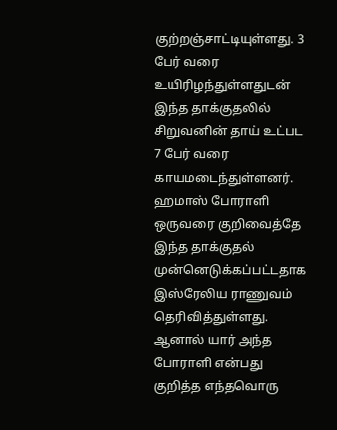குற்றஞ்சாட்டியுள்ளது. 3 பேர் வரை உயிரிழந்துள்ளதுடன் இந்த தாக்குதலில் சிறுவனின் தாய் உட்பட 7 பேர் வரை காயமடைந்துள்ளனர். ஹமாஸ் போராளி ஒருவரை குறிவைத்தே இந்த தாக்குதல் முன்னெடுக்கப்பட்டதாக இஸ்ரேலிய ராணுவம் தெரிவித்துள்ளது. ஆனால் யார் அந்த போராளி என்பது குறித்த எந்தவொரு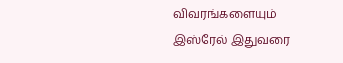விவரங்களையும் இஸ்ரேல் இதுவரை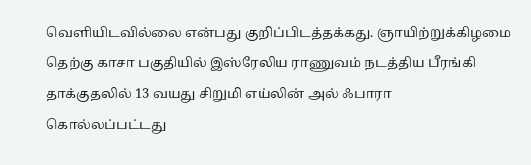வெளியிடவில்லை என்பது குறிப்பிடத்தக்கது. ஞாயிற்றுக்கிழமை தெற்கு காசா பகுதியில் இஸ்ரேலிய ராணுவம் நடத்திய பீரங்கி தாக்குதலில் 13 வயது சிறுமி எய்லின் அல் ஃபாரா கொல்லப்பட்டது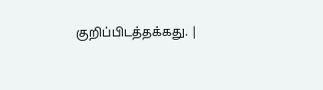குறிப்பிடத்தக்கது. |